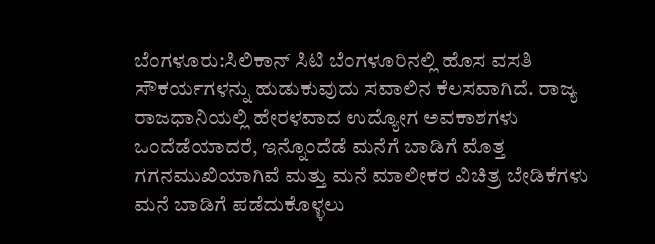ಬೆಂಗಳೂರು:ಸಿಲಿಕಾನ್ ಸಿಟಿ ಬೆಂಗಳೂರಿನಲ್ಲಿ ಹೊಸ ವಸತಿ ಸೌಕರ್ಯಗಳನ್ನು ಹುಡುಕುವುದು ಸವಾಲಿನ ಕೆಲಸವಾಗಿದೆ. ರಾಜ್ಯ ರಾಜಧಾನಿಯಲ್ಲಿ ಹೇರಳವಾದ ಉದ್ಯೋಗ ಅವಕಾಶಗಳು ಒಂದೆಡೆಯಾದರೆ, ಇನ್ನೊಂದೆಡೆ ಮನೆಗೆ ಬಾಡಿಗೆ ಮೊತ್ತ ಗಗನಮುಖಿಯಾಗಿವೆ ಮತ್ತು ಮನೆ ಮಾಲೀಕರ ವಿಚಿತ್ರ ಬೇಡಿಕೆಗಳು ಮನೆ ಬಾಡಿಗೆ ಪಡೆದುಕೊಳ್ಳಲು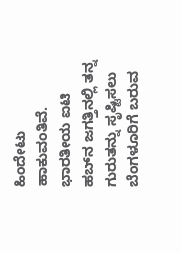ಹಿಂದೇಟು ಹಾಕುವಂತಿವೆ.
ಭಾರತೀಯ ಐಟಿ ಹಬ್‌ನ ಜಗತ್ತಿನಲ್ಲಿ ತನ್ನ ಗುರುತನ್ನು ಸೃಷ್ಟಿಸಲು ಬೆಂಗಳೂರಿಗೆ ಬರುವ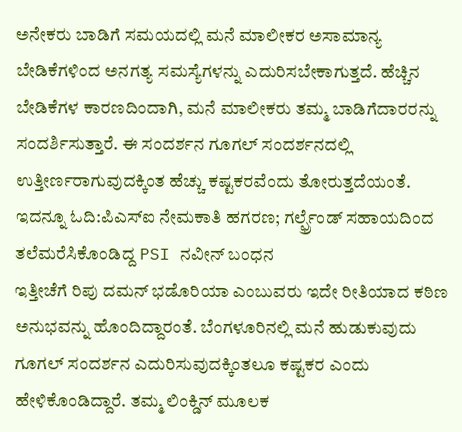ಅನೇಕರು ಬಾಡಿಗೆ ಸಮಯದಲ್ಲಿ ಮನೆ ಮಾಲೀಕರ ಅಸಾಮಾನ್ಯ ಬೇಡಿಕೆಗಳಿಂದ ಅನಗತ್ಯ ಸಮಸ್ಯೆಗಳನ್ನು ಎದುರಿಸಬೇಕಾಗುತ್ತದೆ. ಹೆಚ್ಚಿನ ಬೇಡಿಕೆಗಳ ಕಾರಣದಿಂದಾಗಿ, ಮನೆ ಮಾಲೀಕರು ತಮ್ಮ ಬಾಡಿಗೆದಾರರನ್ನು ಸಂದರ್ಶಿಸುತ್ತಾರೆ. ಈ ಸಂದರ್ಶನ ಗೂಗಲ್ ಸಂದರ್ಶನದಲ್ಲಿ ಉತ್ತೀರ್ಣರಾಗುವುದಕ್ಕಿಂತ ಹೆಚ್ಚು ಕಷ್ಟಕರವೆಂದು ತೋರುತ್ತದೆಯಂತೆ.
ಇದನ್ನೂ ಓದಿ:ಪಿಎಸ್ಐ ನೇಮಕಾತಿ ಹಗರಣ; ಗರ್ಲ್ಫ್ರೆಂಡ್ ಸಹಾಯದಿಂದ ತಲೆಮರೆಸಿಕೊಂಡಿದ್ದ PSI ನವೀನ್ ಬಂಧನ
ಇತ್ತೀಚೆಗೆ ರಿಪು ದಮನ್ ಭಡೊರಿಯಾ ಎಂಬುವರು ಇದೇ ರೀತಿಯಾದ ಕಠಿಣ ಅನುಭವನ್ನು ಹೊಂದಿದ್ದಾರಂತೆ. ಬೆಂಗಳೂರಿನಲ್ಲಿ ಮನೆ ಹುಡುಕುವುದು ಗೂಗಲ್ ಸಂದರ್ಶನ ಎದುರಿಸುವುದಕ್ಕಿಂತಲೂ ಕಷ್ಟಕರ ಎಂದು ಹೇಳಿಕೊಂಡಿದ್ದಾರೆ. ತಮ್ಮ ಲಿಂಕ್ಡಿನ್ ಮೂಲಕ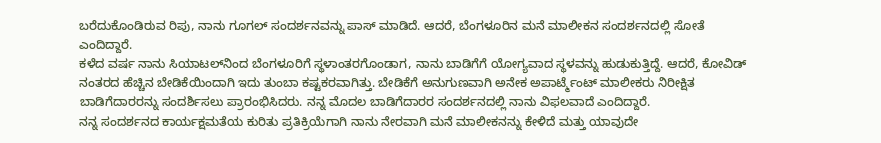ಬರೆದುಕೊಂಡಿರುವ ರಿಪು, ನಾನು ಗೂಗಲ್ ಸಂದರ್ಶನವನ್ನು ಪಾಸ್ ಮಾಡಿದೆ. ಆದರೆ, ಬೆಂಗಳೂರಿನ ಮನೆ ಮಾಲೀಕನ ಸಂದರ್ಶನದಲ್ಲಿ ಸೋತೆ ಎಂದಿದ್ದಾರೆ.
ಕಳೆದ ವರ್ಷ ನಾನು ಸಿಯಾಟಲ್‌ನಿಂದ ಬೆಂಗಳೂರಿಗೆ ಸ್ಥಳಾಂತರಗೊಂಡಾಗ, ನಾನು ಬಾಡಿಗೆಗೆ ಯೋಗ್ಯವಾದ ಸ್ಥಳವನ್ನು ಹುಡುಕುತ್ತಿದ್ದೆ. ಆದರೆ, ಕೋವಿಡ್ ನಂತರದ ಹೆಚ್ಚಿನ ಬೇಡಿಕೆಯಿಂದಾಗಿ ಇದು ತುಂಬಾ ಕಷ್ಟಕರವಾಗಿತ್ತು. ಬೇಡಿಕೆಗೆ ಅನುಗುಣವಾಗಿ ಅನೇಕ ಅಪಾರ್ಟ್ಮೆಂಟ್ ಮಾಲೀಕರು ನಿರೀಕ್ಷಿತ ಬಾಡಿಗೆದಾರರನ್ನು ಸಂದರ್ಶಿಸಲು ಪ್ರಾರಂಭಿಸಿದರು. ನನ್ನ ಮೊದಲ ಬಾಡಿಗೆದಾರರ ಸಂದರ್ಶನದಲ್ಲಿ ನಾನು ವಿಫಲವಾದೆ ಎಂದಿದ್ದಾರೆ.
ನನ್ನ ಸಂದರ್ಶನದ ಕಾರ್ಯಕ್ಷಮತೆಯ ಕುರಿತು ಪ್ರತಿಕ್ರಿಯೆಗಾಗಿ ನಾನು ನೇರವಾಗಿ ಮನೆ ಮಾಲೀಕನನ್ನು ಕೇಳಿದೆ ಮತ್ತು ಯಾವುದೇ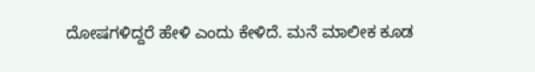ದೋಷಗಳಿದ್ದರೆ ಹೇಳಿ ಎಂದು ಕೇಳಿದೆ. ಮನೆ ಮಾಲೀಕ ಕೂಡ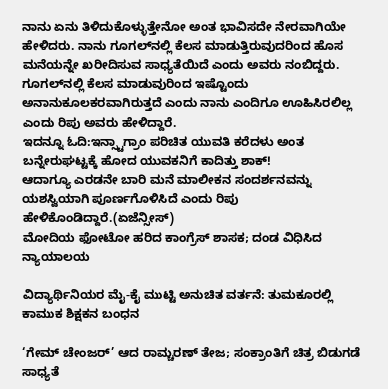ನಾನು ಏನು ತಿಳಿದುಕೊಳ್ಳುತ್ತೇನೋ ಅಂತ ಭಾವಿಸದೇ ನೇರವಾಗಿಯೇ ಹೇಳಿದರು. ನಾನು ಗೂಗಲ್‌ನಲ್ಲಿ ಕೆಲಸ ಮಾಡುತ್ತಿರುವುದರಿಂದ ಹೊಸ ಮನೆಯನ್ನೇ ಖರೀದಿಸುವ ಸಾಧ್ಯತೆಯಿದೆ ಎಂದು ಅವರು ನಂಬಿದ್ದರು. ಗೂಗಲ್‌ನಲ್ಲಿ ಕೆಲಸ ಮಾಡುವುರಿಂದ ಇಷ್ಟೊಂದು ಅನಾನುಕೂಲಕರವಾಗಿರುತ್ತದೆ ಎಂದು ನಾನು ಎಂದಿಗೂ ಊಹಿಸಿರಲಿಲ್ಲ ಎಂದು ರಿಪು ಅವರು ಹೇಳಿದ್ದಾರೆ.
ಇದನ್ನೂ ಓದಿ:ಇನ್ಸ್ಟಾಗ್ರಾಂ ಪರಿಚಿತ ಯುವತಿ ಕರೆದಳು ಅಂತ ಬನ್ನೇರುಘಟ್ಟಕ್ಕೆ ಹೋದ ಯುವಕನಿಗೆ ಕಾದಿತ್ತು ಶಾಕ್!
ಆದಾಗ್ಯೂ ಎರಡನೇ ಬಾರಿ ಮನೆ ಮಾಲೀಕನ ಸಂದರ್ಶನವನ್ನು ಯಶಸ್ವಿಯಾಗಿ ಪೂರ್ಣಗೊಳಿಸಿದೆ ಎಂದು ರಿಪು ಹೇಳಿಕೊಂಡಿದ್ದಾರೆ.(ಏಜೆನ್ಸೀಸ್)
ಮೋದಿಯ ಫೋಟೋ ಹರಿದ ಕಾಂಗ್ರೆಸ್ ಶಾಸಕ; ದಂಡ ವಿಧಿಸಿದ ನ್ಯಾಯಾಲಯ

ವಿದ್ಯಾರ್ಥಿನಿಯರ ಮೈ-ಕೈ ಮುಟ್ಟಿ ಅನುಚಿತ ವರ್ತನೆ: ತುಮಕೂರಲ್ಲಿ ಕಾಮುಕ ಶಿಕ್ಷಕನ ಬಂಧನ

‘ಗೇಮ್ ಚೇಂಜರ್’ ಆದ ರಾಮ್ಚರಣ್ ತೇಜ; ಸಂಕ್ರಾಂತಿಗೆ ಚಿತ್ರ ಬಿಡುಗಡೆ ಸಾಧ್ಯತೆ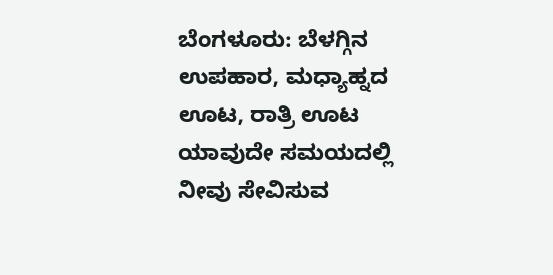ಬೆಂಗಳೂರು: ಬೆಳಗ್ಗಿನ ಉಪಹಾರ, ಮಧ್ಯಾಹ್ನದ ಊಟ, ರಾತ್ರಿ ಊಟ ಯಾವುದೇ ಸಮಯದಲ್ಲಿ ನೀವು ಸೇವಿಸುವ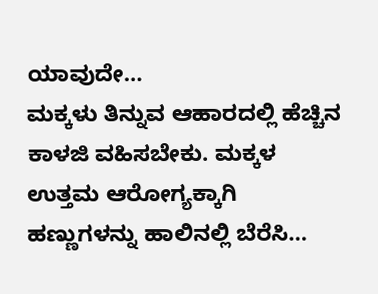ಯಾವುದೇ…
ಮಕ್ಕಳು ತಿನ್ನುವ ಆಹಾರದಲ್ಲಿ ಹೆಚ್ಚಿನ ಕಾಳಜಿ ವಹಿಸಬೇಕು. ಮಕ್ಕಳ ಉತ್ತಮ ಆರೋಗ್ಯಕ್ಕಾಗಿ ಹಣ್ಣುಗಳನ್ನು ಹಾಲಿನಲ್ಲಿ ಬೆರೆಸಿ…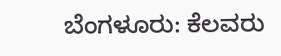ಬೆಂಗಳೂರು: ಕೆಲವರು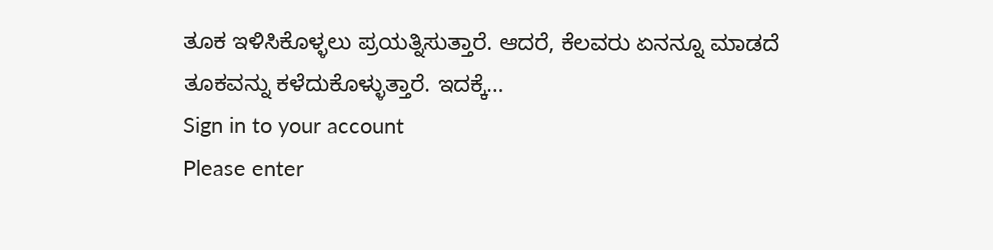ತೂಕ ಇಳಿಸಿಕೊಳ್ಳಲು ಪ್ರಯತ್ನಿಸುತ್ತಾರೆ. ಆದರೆ, ಕೆಲವರು ಏನನ್ನೂ ಮಾಡದೆ ತೂಕವನ್ನು ಕಳೆದುಕೊಳ್ಳುತ್ತಾರೆ. ಇದಕ್ಕೆ…
Sign in to your account
Please enter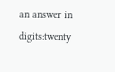an answer in digits:twenty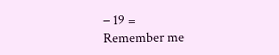− 19 =
Remember me